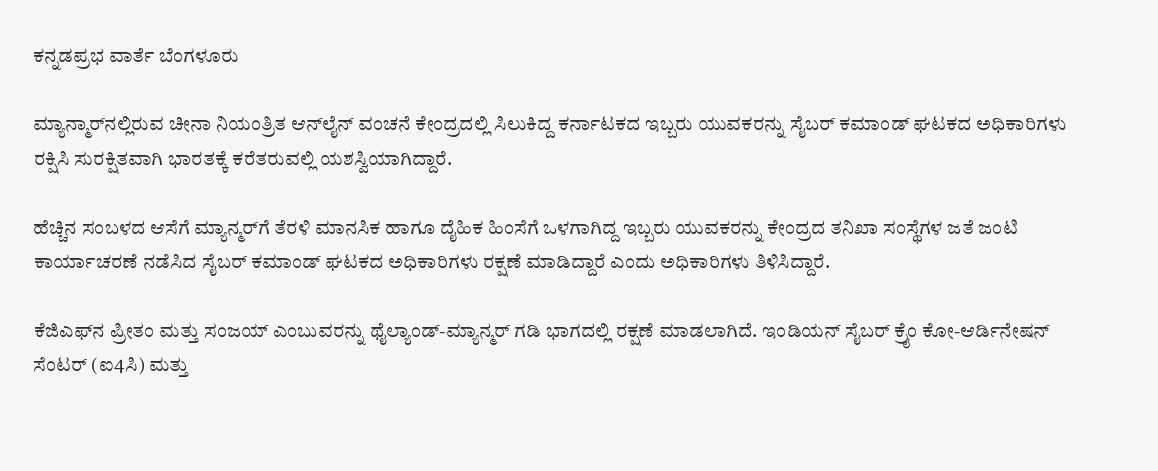ಕನ್ನಡಪ್ರಭ ವಾರ್ತೆ ಬೆಂಗಳೂರು

ಮ್ಯಾನ್ಮಾರ್‌ನಲ್ಲಿರುವ ಚೀನಾ ನಿಯಂತ್ರಿತ ಆನ್‌ಲೈನ್ ವಂಚನೆ ಕೇಂದ್ರದಲ್ಲಿ ಸಿಲುಕಿದ್ದ ಕರ್ನಾಟಕದ ಇಬ್ಬರು ಯುವಕರನ್ನು ಸೈಬರ್ ಕಮಾಂಡ್ ಘಟಕದ ಅಧಿಕಾರಿಗಳು ರಕ್ಷಿಸಿ ಸುರಕ್ಷಿತವಾಗಿ ಭಾರತಕ್ಕೆ ಕರೆತರುವಲ್ಲಿ ಯಶಸ್ವಿಯಾಗಿದ್ದಾರೆ.

ಹೆಚ್ಚಿನ ಸಂಬಳದ ಆಸೆಗೆ ಮ್ಯಾನ್ಮರ್‌ಗೆ ತೆರಳಿ ಮಾನಸಿಕ ಹಾಗೂ ದೈಹಿಕ ಹಿಂಸೆಗೆ ಒಳಗಾಗಿದ್ದ ಇಬ್ಬರು ಯುವಕರನ್ನು ಕೇಂದ್ರದ ತನಿಖಾ ಸಂಸ್ಥೆಗಳ ಜತೆ ಜಂಟಿ ಕಾರ್ಯಾಚರಣೆ ನಡೆಸಿದ ಸೈಬರ್‌ ಕಮಾಂಡ್ ಘಟಕದ ಅಧಿಕಾರಿಗಳು ರಕ್ಷಣೆ ಮಾಡಿದ್ದಾರೆ ಎಂದು ಅಧಿಕಾರಿಗಳು ತಿಳಿಸಿದ್ದಾರೆ.

ಕೆಜಿಎಫ್‌ನ ಪ್ರೀತಂ ಮತ್ತು ಸಂಜಯ್‌ ಎಂಬುವರನ್ನು ಥೈಲ್ಯಾಂಡ್‌-ಮ್ಯಾನ್ಮರ್‌ ಗಡಿ ಭಾಗದಲ್ಲಿ ರಕ್ಷಣೆ ಮಾಡಲಾಗಿದೆ. ಇಂಡಿಯನ್‌ ಸೈಬರ್‌ ಕ್ರೈಂ ಕೋ-ಆರ್ಡಿನೇಷನ್‌ ಸೆಂಟರ್‌ (ಐ4ಸಿ) ಮತ್ತು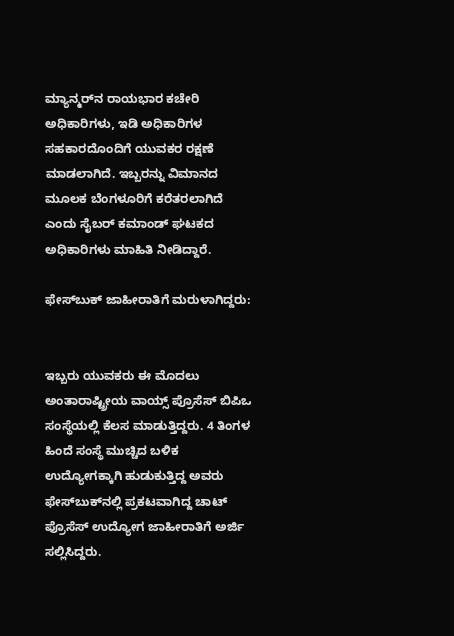ಮ್ಯಾನ್ಮರ್‌ನ ರಾಯಭಾರ ಕಚೇರಿ ಅಧಿಕಾರಿಗಳು, ಇಡಿ ಅಧಿಕಾರಿಗಳ ಸಹಕಾರದೊಂದಿಗೆ ಯುವಕರ ರಕ್ಷಣೆ ಮಾಡಲಾಗಿದೆ. ಇಬ್ಬರನ್ನು ವಿಮಾನದ ಮೂಲಕ ಬೆಂಗಳೂರಿಗೆ ಕರೆತರಲಾಗಿದೆ ಎಂದು ಸೈಬರ್‌ ಕಮಾಂಡ್‌ ಘಟಕದ ಅಧಿಕಾರಿಗಳು ಮಾಹಿತಿ ನೀಡಿದ್ದಾರೆ.

ಫೇಸ್‌ಬುಕ್ ಜಾಹೀರಾತಿಗೆ ಮರುಳಾಗಿದ್ದರು:


ಇಬ್ಬರು ಯುವಕರು ಈ ಮೊದಲು ಅಂತಾರಾಷ್ಟ್ರೀಯ ವಾಯ್ಸ್ ಪ್ರೊಸೆಸ್ ಬಿಪಿಒ ಸಂಸ್ಥೆಯಲ್ಲಿ ಕೆಲಸ ಮಾಡುತ್ತಿದ್ದರು. 4 ತಿಂಗಳ ಹಿಂದೆ ಸಂಸ್ಥೆ ಮುಚ್ಚಿದ ಬಳಿಕ ಉದ್ಯೋಗಕ್ಕಾಗಿ ಹುಡುಕುತ್ತಿದ್ದ ಅವರು ಫೇಸ್‌ಬುಕ್‌ನಲ್ಲಿ ಪ್ರಕಟವಾಗಿದ್ದ ಚಾಟ್ ಪ್ರೊಸೆಸ್ ಉದ್ಯೋಗ ಜಾಹೀರಾತಿಗೆ ಅರ್ಜಿ ಸಲ್ಲಿಸಿದ್ದರು.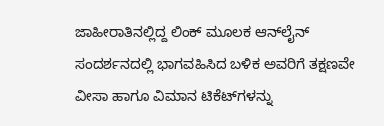ಜಾಹೀರಾತಿನಲ್ಲಿದ್ದ ಲಿಂಕ್ ಮೂಲಕ ಆನ್‌ಲೈನ್ ಸಂದರ್ಶನದಲ್ಲಿ ಭಾಗವಹಿಸಿದ ಬಳಿಕ ಅವರಿಗೆ ತಕ್ಷಣವೇ ವೀಸಾ ಹಾಗೂ ವಿಮಾನ ಟಿಕೆಟ್‌ಗಳನ್ನು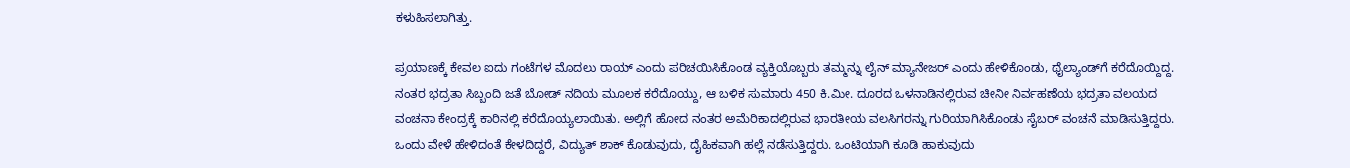ಕಳುಹಿಸಲಾಗಿತ್ತು.

ಪ್ರಯಾಣಕ್ಕೆ ಕೇವಲ ಐದು ಗಂಟೆಗಳ ಮೊದಲು ರಾಯ್ ಎಂದು ಪರಿಚಯಿಸಿಕೊಂಡ ವ್ಯಕ್ತಿಯೊಬ್ಬರು ತಮ್ಮನ್ನು ಲೈನ್ ಮ್ಯಾನೇಜರ್ ಎಂದು ಹೇಳಿಕೊಂಡು, ಥೈಲ್ಯಾಂಡ್‌ಗೆ ಕರೆದೊಯ್ದಿದ್ದ. ನಂತರ ಭದ್ರತಾ ಸಿಬ್ಬಂದಿ ಜತೆ ಬೋಡ್‌ ನದಿಯ ಮೂಲಕ ಕರೆದೊಯ್ದು, ಆ ಬಳಿಕ ಸುಮಾರು 450 ಕಿ.ಮೀ. ದೂರದ ಒಳನಾಡಿನಲ್ಲಿರುವ ಚೀನೀ ನಿರ್ವಹಣೆಯ ಭದ್ರತಾ ವಲಯದ ವಂಚನಾ ಕೇಂದ್ರಕ್ಕೆ ಕಾರಿನಲ್ಲಿ ಕರೆದೊಯ್ಯಲಾಯಿತು. ಅಲ್ಲಿಗೆ ಹೋದ ನಂತರ ಅಮೆರಿಕಾದಲ್ಲಿರುವ ಭಾರತೀಯ ವಲಸಿಗರನ್ನು ಗುರಿಯಾಗಿಸಿಕೊಂಡು ಸೈಬರ್ ವಂಚನೆ ಮಾಡಿಸುತ್ತಿದ್ದರು. ಒಂದು ವೇಳೆ ಹೇಳಿದಂತೆ ಕೇಳದಿದ್ದರೆ, ವಿದ್ಯುತ್‌ ಶಾಕ್ ಕೊಡುವುದು, ದೈಹಿಕವಾಗಿ ಹಲ್ಲೆ ನಡೆಸುತ್ತಿದ್ದರು. ಒಂಟಿಯಾಗಿ ಕೂಡಿ ಹಾಕುವುದು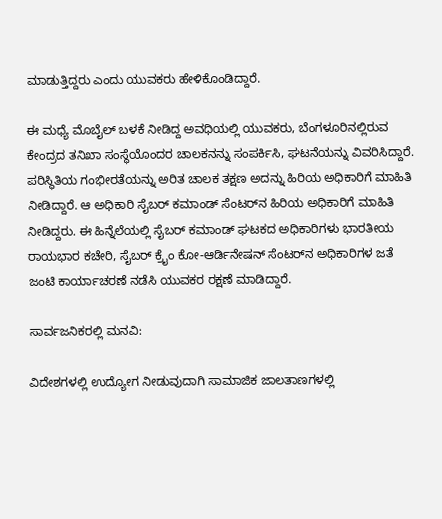ಮಾಡುತ್ತಿದ್ದರು ಎಂದು ಯುವಕರು ಹೇಳಿಕೊಂಡಿದ್ದಾರೆ.

ಈ ಮಧ್ಯೆ ಮೊಬೈಲ್‌ ಬಳಕೆ ನೀಡಿದ್ದ ಅವಧಿಯಲ್ಲಿ ಯುವಕರು, ಬೆಂಗಳೂರಿನಲ್ಲಿರುವ ಕೇಂದ್ರದ ತನಿಖಾ ಸಂಸ್ಥೆಯೊಂದರ ಚಾಲಕನನ್ನು ಸಂಪರ್ಕಿಸಿ, ಘಟನೆಯನ್ನು ವಿವರಿಸಿದ್ದಾರೆ. ಪರಿಸ್ಥಿತಿಯ ಗಂಭೀರತೆಯನ್ನು ಅರಿತ ಚಾಲಕ ತಕ್ಷಣ ಅದನ್ನು ಹಿರಿಯ ಅಧಿಕಾರಿಗೆ ಮಾಹಿತಿ ನೀಡಿದ್ದಾರೆ. ಆ ಅಧಿಕಾರಿ ಸೈಬರ್ ಕಮಾಂಡ್ ಸೆಂಟರ್‌ನ ಹಿರಿಯ ಅಧಿಕಾರಿಗೆ ಮಾಹಿತಿ ನೀಡಿದ್ದರು. ಈ ಹಿನ್ನೆಲೆಯಲ್ಲಿ ಸೈಬರ್‌ ಕಮಾಂಡ್‌ ಘಟಕದ ಅಧಿಕಾರಿಗಳು ಭಾರತೀಯ ರಾಯಭಾರ ಕಚೇರಿ, ಸೈಬರ್‌ ಕ್ರೈಂ ಕೋ-ಆರ್ಡಿನೇಷನ್‌ ಸೆಂಟರ್‌ನ ಅಧಿಕಾರಿಗಳ ಜತೆ ಜಂಟಿ ಕಾರ್ಯಾಚರಣೆ ನಡೆಸಿ ಯುವಕರ ರಕ್ಷಣೆ ಮಾಡಿದ್ದಾರೆ.

ಸಾರ್ವಜನಿಕರಲ್ಲಿ ಮನವಿ:

ವಿದೇಶಗಳಲ್ಲಿ ಉದ್ಯೋಗ ನೀಡುವುದಾಗಿ ಸಾಮಾಜಿಕ ಜಾಲತಾಣಗಳಲ್ಲಿ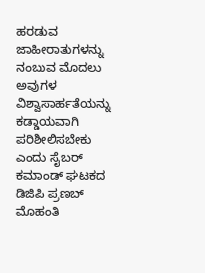ಹರಡುವ ಜಾಹೀರಾತುಗಳನ್ನು ನಂಬುವ ಮೊದಲು ಅವುಗಳ ವಿಶ್ವಾಸಾರ್ಹತೆಯನ್ನು ಕಡ್ಡಾಯವಾಗಿ ಪರಿಶೀಲಿಸಬೇಕು ಎಂದು ಸೈಬರ್ ಕಮಾಂಡ್ ಘಟಕದ ಡಿಜಿಪಿ ಪ್ರಣಬ್ ಮೊಹಂತಿ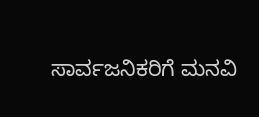ಸಾರ್ವಜನಿಕರಿಗೆ ಮನವಿ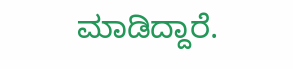ಮಾಡಿದ್ದಾರೆ.